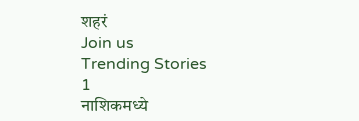शहरं
Join us
Trending Stories
1
नाशिकमध्ये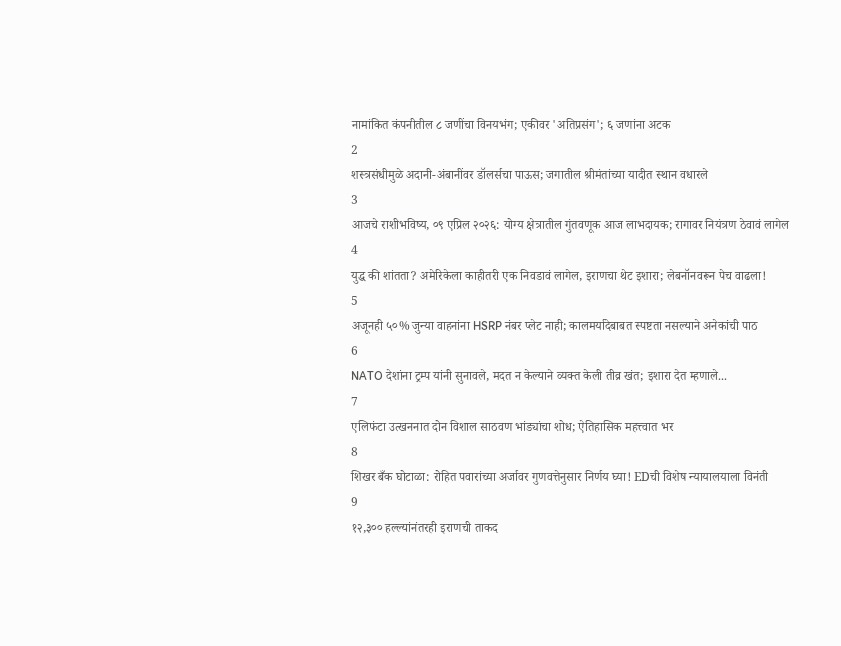नामांकित कंपनीतील ८ जणींचा विनयभंग; एकीवर 'अतिप्रसंग'; ६ जणांना अटक
2
शस्त्रसंधीमुळे अदानी-अंबानींवर डॉलर्सचा पाऊस; जगातील श्रीमंतांच्या यादीत स्थान वधारले
3
आजचे राशीभविष्य, ०९ एप्रिल २०२६: योग्य क्षेत्रातील गुंतवणूक आज लाभदायक; रागावर नियंत्रण ठेवावं लागेल
4
युद्ध की शांतता? अमेरिकेला काहीतरी एक निवडावं लागेल, इराणचा थेट इशारा; लेबनॉनवरून पेच वाढला!
5
अजूनही ५०% जुन्या वाहनांना HSRP नंबर प्लेट नाही; कालमर्यादेबाबत स्पष्टता नसल्याने अनेकांची पाठ
6
NATO देशांना ट्रम्प यांनी सुनावले, मदत न केल्याने व्यक्त केली तीव्र खंत; इशारा देत म्हणाले...
7
एलिफंटा उत्खननात दोन विशाल साठवण भांड्यांचा शोध; ऐतिहासिक महत्त्वात भर
8
शिखर बँक घोटाळा: रोहित पवारांच्या अर्जावर गुणवत्तेनुसार निर्णय घ्या! EDची विशेष न्यायालयाला विनंती
9
१२,३०० हल्ल्यांनंतरही इराणची ताकद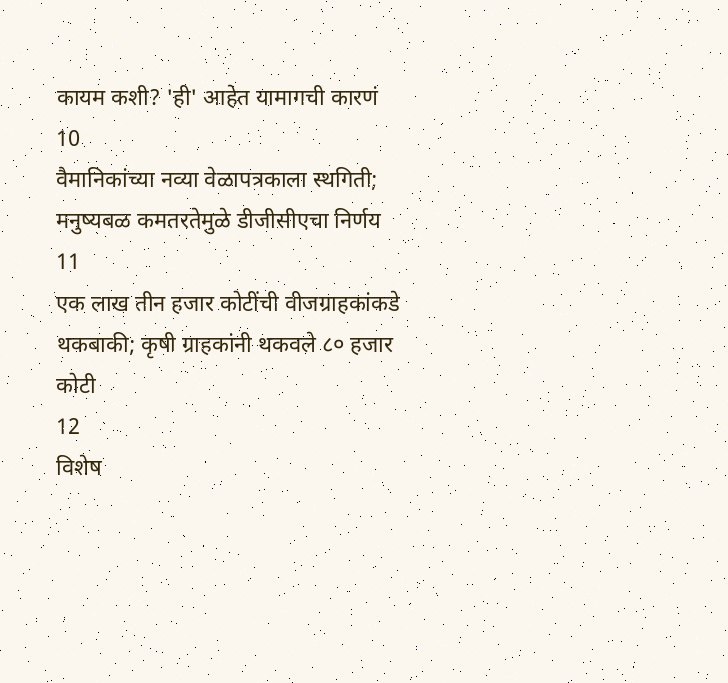कायम कशी? 'ही' आहेत यामागची कारणं
10
वैमानिकांच्या नव्या वेळापत्रकाला स्थगिती; मनुष्यबळ कमतरतेमुळे डीजीसीएचा निर्णय
11
एक लाख तीन हजार कोटींची वीजग्राहकांकडे थकबाकी; कृषी ग्राहकांनी थकवले ८० हजार कोटी
12
विशेष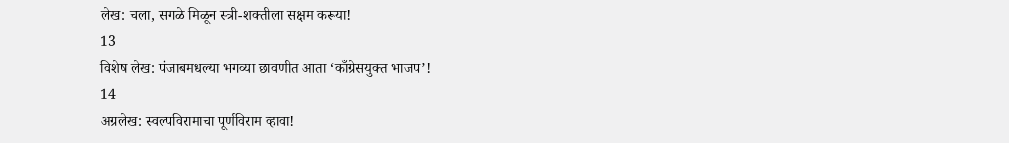लेख: चला, सगळे मिळून स्त्री-शक्तीला सक्षम करूया!
13
विशेष लेख: पंजाबमधल्या भगव्या छावणीत आता ‘काँग्रेसयुक्त भाजप’!
14
अग्रलेख: स्वल्पविरामाचा पूर्णविराम व्हावा!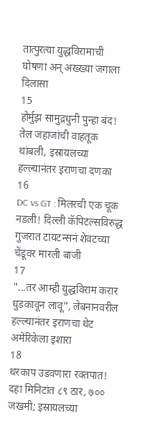तात्पुरत्या युद्धविरामाची घोषणा अन् अख्ख्या जगाला दिलासा
15
होर्मुझ सामुद्रधुनी पुन्हा बंद! तेल जहाजांची वाहतूक थांबली, इस्रायलच्या हल्ल्यानंतर इराणचा दणका
16
DC vs GT : मिलरची एक चूक नडली! दिल्ली कॅपिटल्सविरुद्ध गुजरात टायटन्सनं शेवटच्या चेंडूवर मारली बाजी
17
"...तर आम्ही युद्धविराम करार धुडकावून लावू", लेबनानवरील हल्ल्यानंतर इराणचा थेट अमेरिकेला इशारा
18
थरकाप उडवणारा रक्तपात! दहा मिनिटांत ८९ ठार, ७०० जखमी; इस्रायलच्या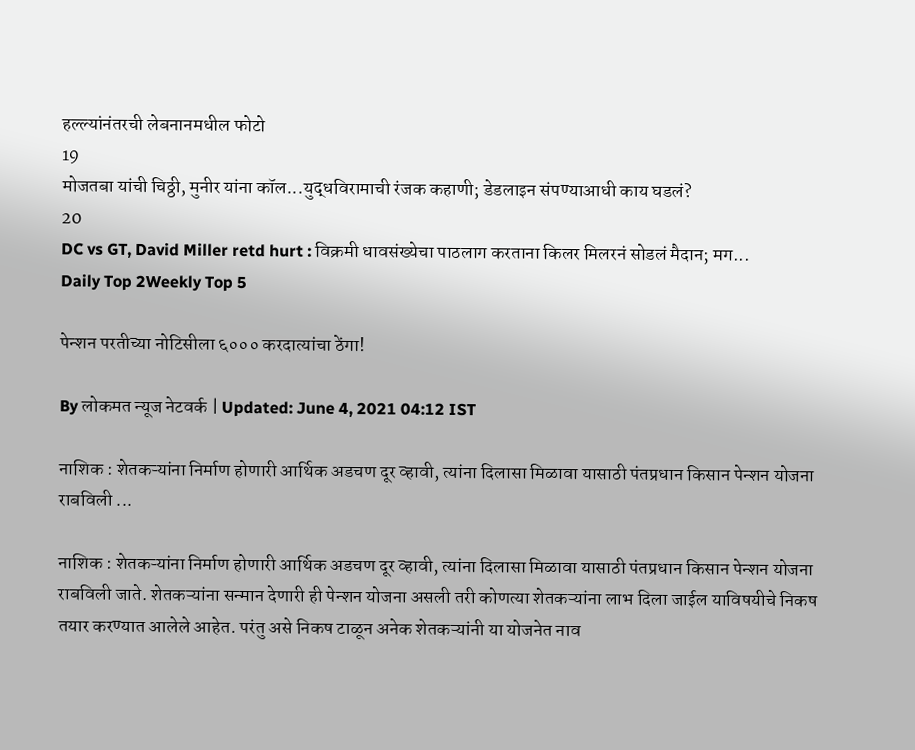हल्ल्यांनंतरची लेबनानमधील फोटो
19
मोजतबा यांची चिठ्ठी, मुनीर यांना कॉल...युद्धविरामाची रंजक कहाणी; डेडलाइन संपण्याआधी काय घडलं?
20
DC vs GT, David Miller retd hurt : विक्रमी धावसंख्येचा पाठलाग करताना किलर मिलरनं सोडलं मैदान; मग...
Daily Top 2Weekly Top 5

पेन्शन परतीच्या नोटिसीला ६००० करदात्यांचा ठेंगा!

By लोकमत न्यूज नेटवर्क | Updated: June 4, 2021 04:12 IST

नाशिक : शेतकऱ्यांना निर्माण होणारी आर्थिक अडचण दूर व्हावी, त्यांना दिलासा मिळावा यासाठी पंतप्रधान किसान पेन्शन योजना राबविली ...

नाशिक : शेतकऱ्यांना निर्माण होणारी आर्थिक अडचण दूर व्हावी, त्यांना दिलासा मिळावा यासाठी पंतप्रधान किसान पेन्शन योजना राबविली जाते. शेतकऱ्यांना सन्मान देणारी ही पेन्शन योजना असली तरी कोणत्या शेतकऱ्यांना लाभ दिला जाईल याविषयीचे निकष तयार करण्यात आलेले आहेत. परंतु असे निकष टाळून अनेक शेतकऱ्यांनी या योजनेत नाव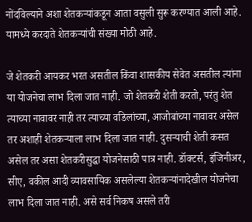नोंदविल्याने अशा शेतकऱ्यांकडून आता वसुली सुरू करण्यात आली आहे. यामध्ये करदाते शेतकऱ्यांची संख्या मोठी आहे.

जे शेतकरी आयकर भरत असतील किंवा शासकीय सेवेत असतील त्यांना या योजनेचा लाभ दिला जात नाही. जो शेतकरी शेती करतो, परंतु शेत त्याच्या नावावर नाही तर त्याच्या वडिलांच्या, आजोबांच्या नावावर असेल तर अशाही शेतकऱ्याला लाभ दिला जात नाही. दुसऱ्याची शेती कसत असेल तर असा शेतकरीसुद्धा योजनेसाठी पात्र नाही. डॉक्टर्स, इंजिनीअर, सीए, वकील आदी व्यावसायिक असलेल्या शेतकऱ्यांनादेखील योजनेचा लाभ दिला जात नाही. असे सर्व निकष असले तरी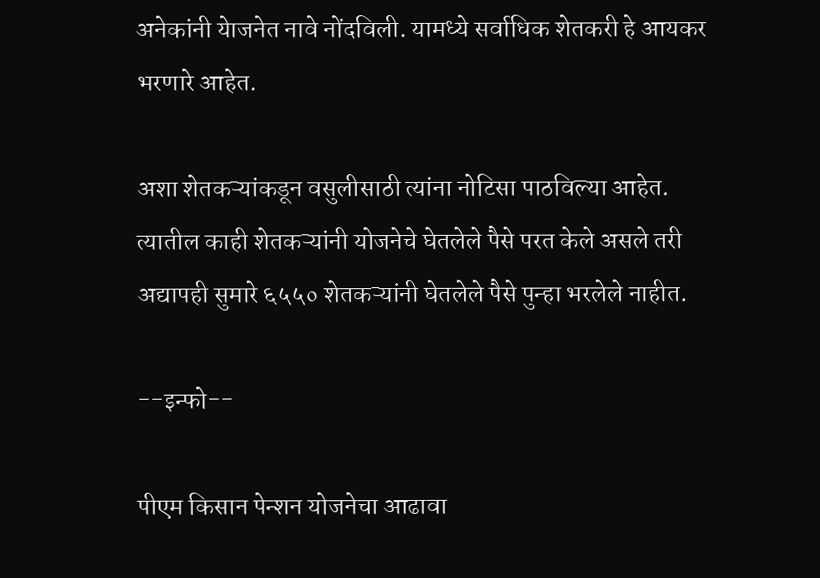अनेकांनी येाजनेत नावे नोंदविली. यामध्ये सर्वाधिक शेतकरी हे आयकर भरणारे आहेत.

अशा शेतकऱ्यांकडून वसुलीसाठी त्यांना नोटिसा पाठविल्या आहेत. त्यातील काही शेतकऱ्यांनी योजनेचे घेतलेले पैसे परत केले असले तरी अद्यापही सुमारे ६५५० शेतकऱ्यांनी घेतलेले पैसे पुन्हा भरलेले नाहीत.

--इन्फो--

पीएम किसान पेन्शन योजनेचा आढावा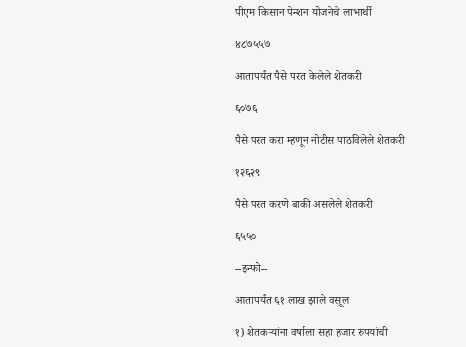पीएम किसान पेन्शन योजनेचे लाभार्थी

४८७५५७

आतापर्यंत पैसे परत केलेले शेतकरी

६०७६

पैसे परत करा म्हणून नोटीस पाठविलेले शेतकरी

१२६२९

पैसे परत करणे बाकी असलेले शेतकरी

६५५०

--इन्फो--

आतापर्यंत ६१ लाख झाले वसूल

१) शेतकऱ्यांना वर्षाला सहा हजार रुपयांची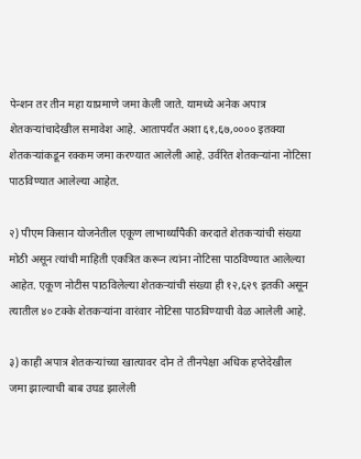पेन्शन तर तीन महा याप्रमाणे जमा केली जाते. यामध्ये अनेक अपात्र शेतकऱ्यांचादेखील समावेश आहे. आतापर्यंत अशा ६१,६७,०००० इतक्या शेतकऱ्यांकडून रक्कम जमा करण्यात आलेली आहे. उर्वरित शेतकऱ्यांना नोटिसा पाठविण्यात आलेल्या आहेत.

२) पीएम किसान योजनेतील एकूण लाभार्थ्यांपैकी करदाते शेतकऱ्यांची संख्या मोठी असून त्यांची माहिती एकत्रित करून त्यांना नोटिसा पाठविण्यात आलेल्या आहेत. एकूण नोटीस पाठविलेल्या शेतकऱ्यांची संख्या ही १२,६२९ इतकी असून त्यातील ४० टक्के शेतकऱ्यांना वारंवार नोटिसा पाठविण्याची वेळ आलेली आहे.

३) काही अपात्र शेतकऱ्यांच्या खात्यावर दोन ते तीनपेक्षा अधिक हप्तेदेखील जमा झाल्याची बाब उघड झालेली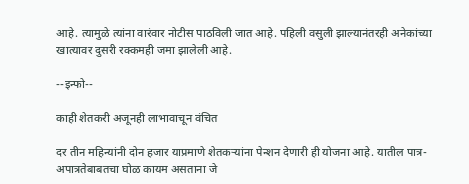आहे. त्यामुळे त्यांना वारंवार नोटीस पाठविली जात आहे. पहिली वसुली झाल्यानंतरही अनेकांच्या खात्यावर दुसरी रक्कमही जमा झालेली आहे.

--इन्फो--

काही शेतकरी अजूनही लाभावाचून वंचित

दर तीन महिन्यांनी दोन हजार याप्रमाणे शेतकऱ्यांना पेन्शन देणारी ही योजना आहे. यातील पात्र-अपात्रतेबाबतचा घोळ कायम असताना जे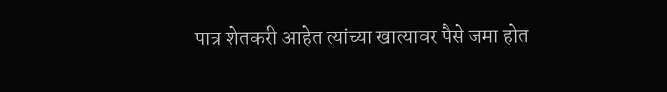पात्र शेतकरी आहेत त्यांच्या खात्यावर पैसे जमा होत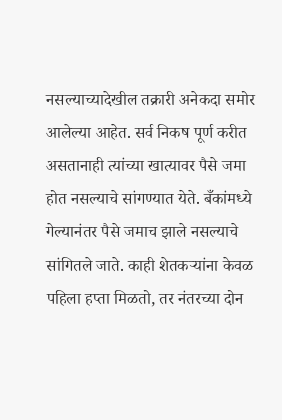नसल्याच्यादेखील तक्रारी अनेकदा समोर आलेल्या आहेत. सर्व निकष पूर्ण करीत असतानाही त्यांच्या खात्यावर पैसे जमा होत नसल्याचे सांगण्यात येते. बँकांमध्ये गेल्यानंतर पैसे जमाच झाले नसल्याचे सांगितले जाते. काही शेतकऱ्यांना केवळ पहिला हप्ता मिळतो, तर नंतरच्या दोन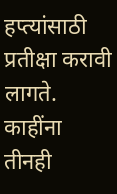हप्त्यांसाठी प्रतीक्षा करावी लागते. काहींना तीनही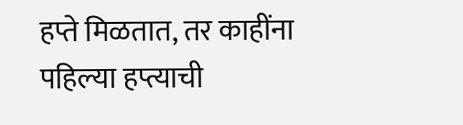हप्ते मिळतात, तर काहींना पहिल्या हप्त्याची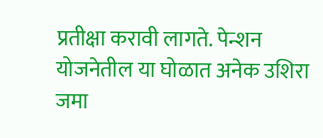प्रतीक्षा करावी लागते. पेन्शन योजनेतील या घोळात अनेक उशिरा जमा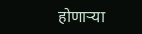होणाऱ्या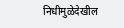निधीमुळेदेखील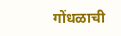गोंधळाची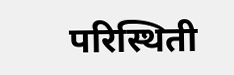परिस्थिती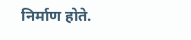निर्माण होते.